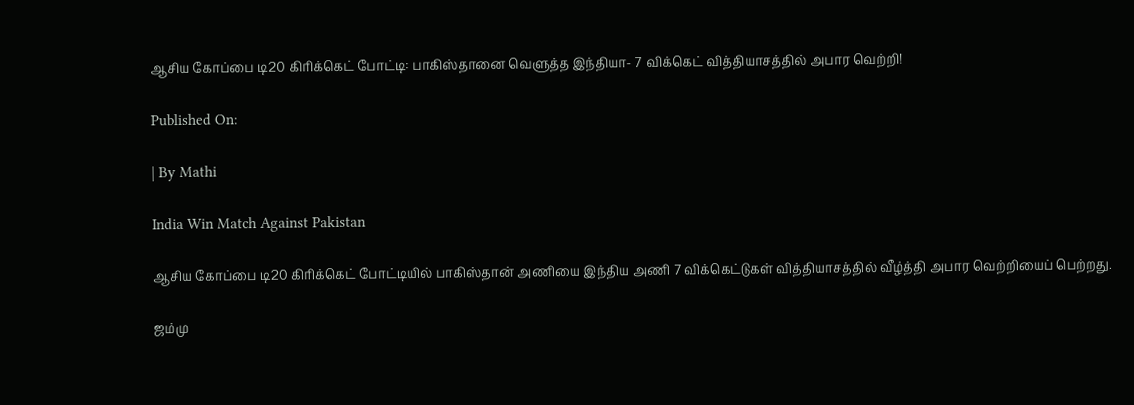ஆசிய கோப்பை டி20 கிரிக்கெட் போட்டி: பாகிஸ்தானை வெளுத்த இந்தியா- 7 விக்கெட் வித்தியாசத்தில் அபார வெற்றி!

Published On:

| By Mathi

India Win Match Against Pakistan

ஆசிய கோப்பை டி20 கிரிக்கெட் போட்டியில் பாகிஸ்தான் அணியை இந்திய அணி 7 விக்கெட்டுகள் வித்தியாசத்தில் வீழ்த்தி அபார வெற்றியைப் பெற்றது.

ஜம்மு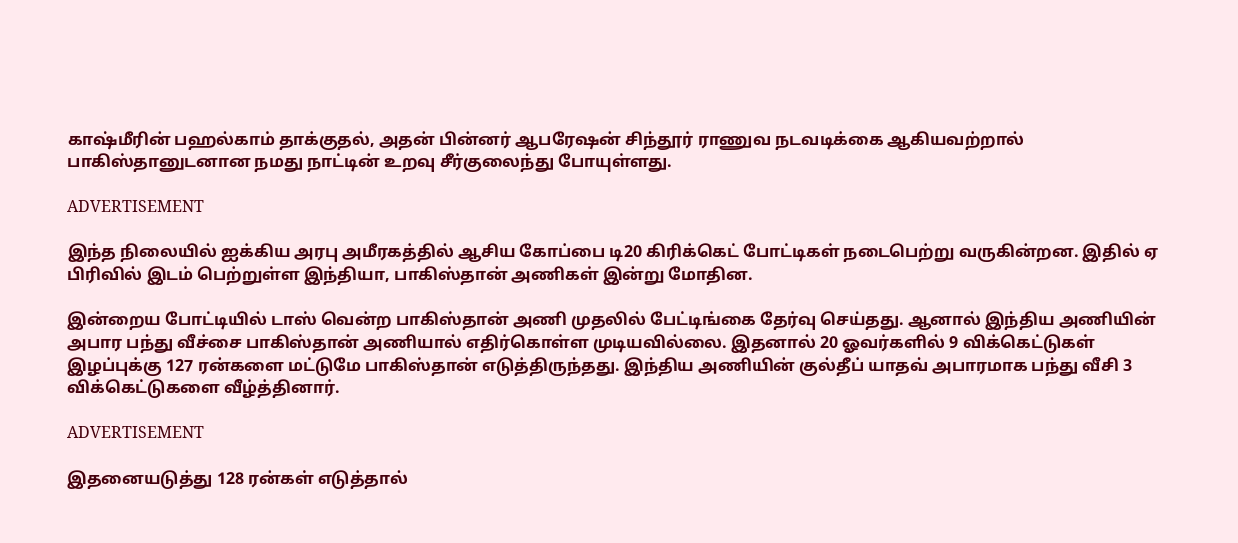காஷ்மீரின் பஹல்காம் தாக்குதல், அதன் பின்னர் ஆபரேஷன் சிந்தூர் ராணுவ நடவடிக்கை ஆகியவற்றால் பாகிஸ்தானுடனான நமது நாட்டின் உறவு சீர்குலைந்து போயுள்ளது.

ADVERTISEMENT

இந்த நிலையில் ஐக்கிய அரபு அமீரகத்தில் ஆசிய கோப்பை டி20 கிரிக்கெட் போட்டிகள் நடைபெற்று வருகின்றன. இதில் ஏ பிரிவில் இடம் பெற்றுள்ள இந்தியா, பாகிஸ்தான் அணிகள் இன்று மோதின.

இன்றைய போட்டியில் டாஸ் வென்ற பாகிஸ்தான் அணி முதலில் பேட்டிங்கை தேர்வு செய்தது. ஆனால் இந்திய அணியின் அபார பந்து வீச்சை பாகிஸ்தான் அணியால் எதிர்கொள்ள முடியவில்லை. இதனால் 20 ஓவர்களில் 9 விக்கெட்டுகள் இழப்புக்கு 127 ரன்களை மட்டுமே பாகிஸ்தான் எடுத்திருந்தது. இந்திய அணியின் குல்தீப் யாதவ் அபாரமாக பந்து வீசி 3 விக்கெட்டுகளை வீழ்த்தினார்.

ADVERTISEMENT

இதனையடுத்து 128 ரன்கள் எடுத்தால்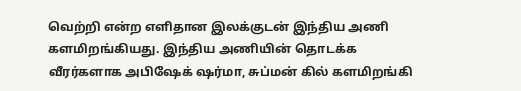வெற்றி என்ற எளிதான இலக்குடன் இந்திய அணி களமிறங்கியது. இந்திய அணியின் தொடக்க வீரர்களாக அபிஷேக் ஷர்மா, சுப்மன் கில் களமிறங்கி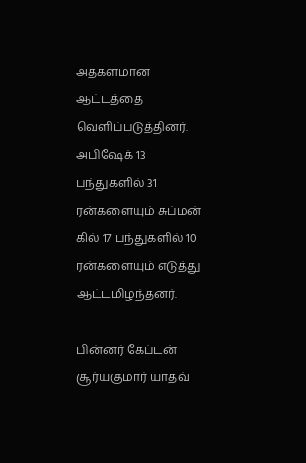அதகளமான ஆட்டத்தை வெளிப்படுத்தினர். அபிஷேக் 13 பந்துகளில் 31 ரன்களையும் சுப்மன் கில் 17 பந்துகளில் 10 ரன்களையும் எடுத்து ஆட்டமிழந்தனர்.

பின்னர் கேப்டன் சூர்யகுமார் யாதவ்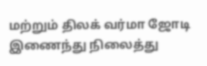மற்றும் திலக் வர்மா ஜோடி இணைந்து நிலைத்து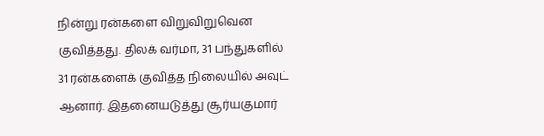நின்று ரன்களை விறுவிறுவென குவித்தது. திலக் வர்மா, 31 பந்துகளில் 31 ரன்களைக் குவித்த நிலையில் அவுட் ஆனார். இதனையடுத்து சூர்யகுமார்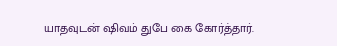யாதவுடன் ஷிவம் துபே கை கோர்த்தார்.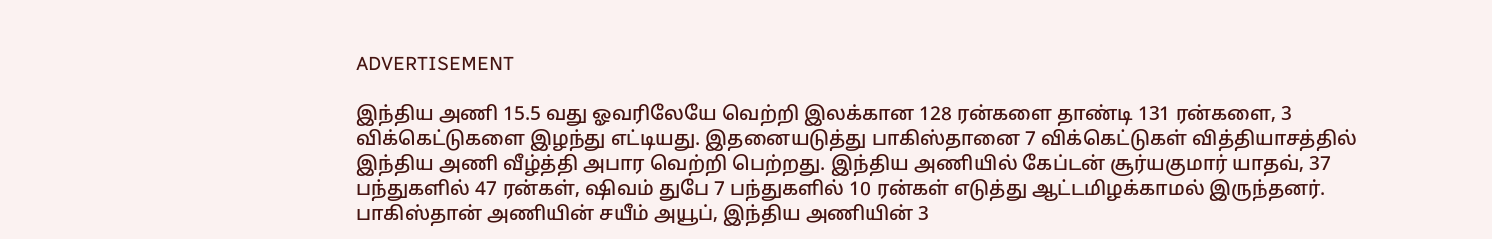ADVERTISEMENT

இந்திய அணி 15.5 வது ஓவரிலேயே வெற்றி இலக்கான 128 ரன்களை தாண்டி 131 ரன்களை, 3 விக்கெட்டுகளை இழந்து எட்டியது. இதனையடுத்து பாகிஸ்தானை 7 விக்கெட்டுகள் வித்தியாசத்தில் இந்திய அணி வீழ்த்தி அபார வெற்றி பெற்றது. இந்திய அணியில் கேப்டன் சூர்யகுமார் யாதவ், 37 பந்துகளில் 47 ரன்கள், ஷிவம் துபே 7 பந்துகளில் 10 ரன்கள் எடுத்து ஆட்டமிழக்காமல் இருந்தனர். பாகிஸ்தான் அணியின் சயீம் அயூப், இந்திய அணியின் 3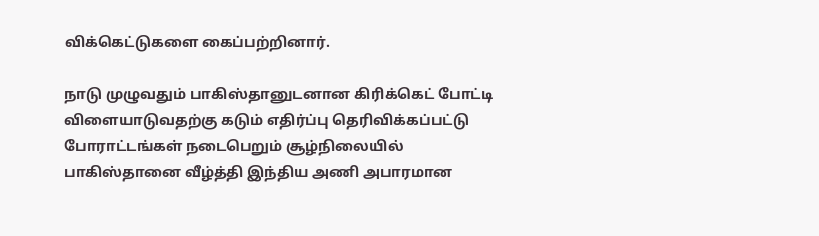விக்கெட்டுகளை கைப்பற்றினார்.

நாடு முழுவதும் பாகிஸ்தானுடனான கிரிக்கெட் போட்டி விளையாடுவதற்கு கடும் எதிர்ப்பு தெரிவிக்கப்பட்டு போராட்டங்கள் நடைபெறும் சூழ்நிலையில் பாகிஸ்தானை வீழ்த்தி இந்திய அணி அபாரமான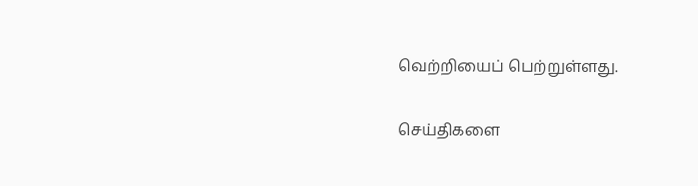வெற்றியைப் பெற்றுள்ளது.

செய்திகளை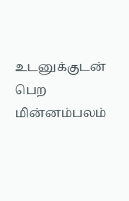உடனுக்குடன் பெற மின்னம்பலம்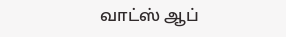வாட்ஸ் ஆப்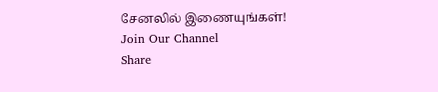சேனலில் இணையுங்கள்!
Join Our Channel
Share